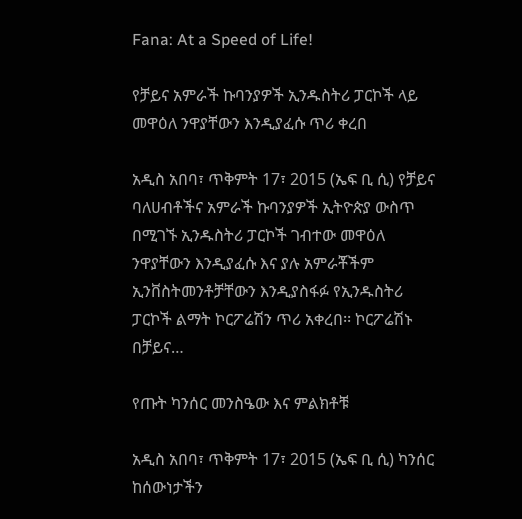Fana: At a Speed of Life!

የቻይና አምራች ኩባንያዎች ኢንዱስትሪ ፓርኮች ላይ መዋዕለ ንዋያቸውን እንዲያፈሱ ጥሪ ቀረበ

አዲስ አበባ፣ ጥቅምት 17፣ 2015 (ኤፍ ቢ ሲ) የቻይና ባለሀብቶችና አምራች ኩባንያዎች ኢትዮጵያ ውስጥ በሚገኙ ኢንዱስትሪ ፓርኮች ገብተው መዋዕለ ንዋያቸውን እንዲያፈሱ እና ያሉ አምራቾችም ኢንቨስትመንቶቻቸውን እንዲያስፋፉ የኢንዱስትሪ ፓርኮች ልማት ኮርፖሬሽን ጥሪ አቀረበ፡፡ ኮርፖሬሽኑ በቻይና…

የጡት ካንሰር መንስዔው እና ምልክቶቹ

አዲስ አበባ፣ ጥቅምት 17፣ 2015 (ኤፍ ቢ ሲ) ካንሰር ከሰውነታችን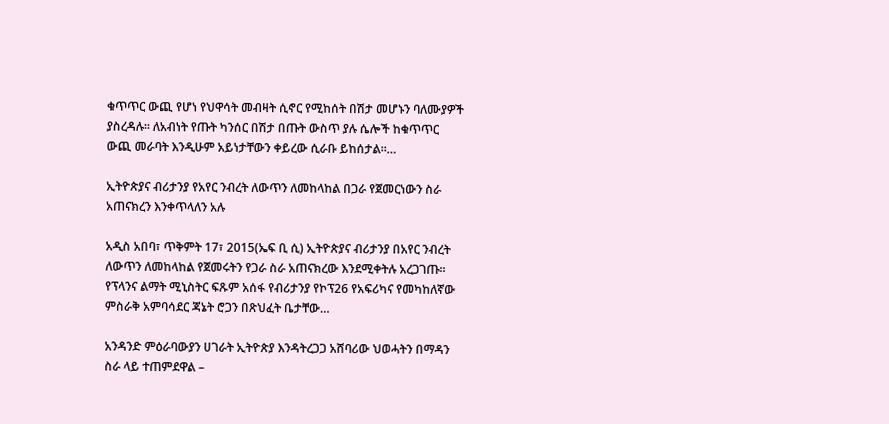ቁጥጥር ውጪ የሆነ የህዋሳት መብዛት ሲኖር የሚከሰት በሽታ መሆኑን ባለሙያዎች ያስረዳሉ፡፡ ለአብነት የጡት ካንሰር በሽታ በጡት ውስጥ ያሉ ሴሎች ከቁጥጥር ውጪ መራባት እንዲሁም አይነታቸውን ቀይረው ሲራቡ ይከሰታል፡፡…

ኢትዮጵያና ብሪታንያ የአየር ንብረት ለውጥን ለመከላከል በጋራ የጀመርነውን ስራ አጠናክረን እንቀጥላለን አሉ

አዲስ አበባ፣ ጥቅምት 17፣ 2015(ኤፍ ቢ ሲ) ኢትዮጵያና ብሪታንያ በአየር ንብረት ለውጥን ለመከላከል የጀመሩትን የጋራ ስራ አጠናክረው እንደሚቀትሉ አረጋገጡ፡፡ የፕላንና ልማት ሚኒስትር ፍጹም አሰፋ የብሪታንያ የኮፕ26 የአፍሪካና የመካከለኛው ምስራቅ አምባሳደር ጃኔት ሮጋን በጽህፈት ቤታቸው…

አንዳንድ ምዕራባውያን ሀገራት ኢትዮጵያ እንዳትረጋጋ አሸባሪው ህወሓትን በማዳን ስራ ላይ ተጠምደዋል –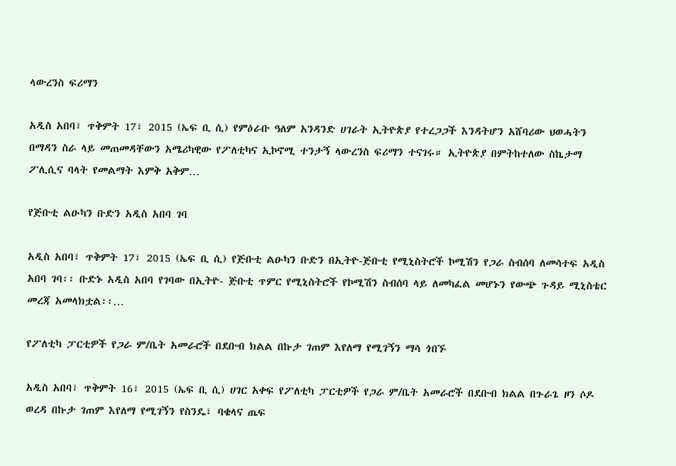ላውረንስ ፍሪማን

አዲስ አበባ፣ ጥቅምት 17፣ 2015 (ኤፍ ቢ ሲ) የምዕራቡ ዓለም አንዳንድ ሀገራት ኢትዮጵያ የተረጋጋች እንዳትሆን አሸባሪው ህወሓትን በማዳን ስራ ላይ መጠመዳቸውን አሜሪካዊው የፖለቲካና ኢኮኖሚ ተንታኝ ላውረንስ ፍሪማን ተናገሩ። ኢትዮጵያ በምትከተለው ስኬታማ ፖሊሲና ባላት የመልማት እምቅ አቅም…

የጅቡቲ ልዑካን ቡድን አዲስ አበባ ገባ

አዲስ አበባ፣ ጥቅምት 17፣ 2015 (ኤፍ ቢ ሲ) የጅቡቲ ልዑካን ቡድን በኢትዮ-ጅቡቲ የሚኒስትሮች ኮሚሽን የጋራ ስብሰባ ለመሳተፍ አዲስ አበባ ገባ፡፡ ቡድኑ አዲስ አበባ የገባው በኢትዮ- ጅቡቲ ጥምር የሚኒስትሮች የኮሚሽን ስብሰባ ላይ ለመካፈል መሆኑን የውጭ ጉዳይ ሚኒስቴር መረጃ አመላክቷል፡፡…

የፖለቲካ ፓርቲዎች የጋራ ም/ቤት አመራሮች በደቡብ ክልል በኩታ ገጠም እየለማ የሚገኝን ማሳ ጎበኙ

አዲስ አበባ፣ ጥቅምት 16፣ 2015 (ኤፍ ቢ ሲ) ሀገር አቀፍ የፖለቲካ ፓርቲዎች የጋራ ም/ቤት አመራሮች በደቡብ ክልል በጉራጌ ዞን ሶዶ ወረዳ በኩታ ገጠም እየለማ የሚገኝን የስንዴ፣ ባቄላና ጤፍ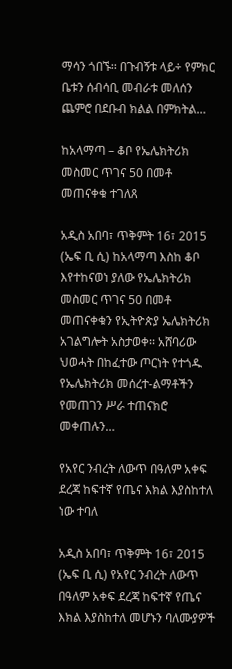ማሳን ጎበኙ፡፡ በጉብኝቱ ላይ÷ የምክር ቤቱን ሰብሳቢ መብራቱ መለሰን ጨምሮ በደቡብ ክልል በምክትል…

ከአላማጣ – ቆቦ የኤሌክትሪክ መስመር ጥገና 50 በመቶ መጠናቀቁ ተገለጸ

አዲስ አበባ፣ ጥቅምት 16፣ 2015 (ኤፍ ቢ ሲ) ከአላማጣ እስከ ቆቦ እየተከናወነ ያለው የኤሌክትሪክ መስመር ጥገና 50 በመቶ መጠናቀቁን የኢትዮጵያ ኤሌክትሪክ አገልግሎት አስታወቀ፡፡ አሸባሪው ህወሓት በከፈተው ጦርነት የተጎዱ የኤሌክትሪክ መሰረተ-ልማቶችን የመጠገን ሥራ ተጠናክሮ መቀጠሉን…

የአየር ንብረት ለውጥ በዓለም አቀፍ ደረጃ ከፍተኛ የጤና እክል እያስከተለ ነው ተባለ

አዲስ አበባ፣ ጥቅምት 16፣ 2015 (ኤፍ ቢ ሲ) የአየር ንብረት ለውጥ በዓለም አቀፍ ደረጃ ከፍተኛ የጤና እክል እያስከተለ መሆኑን ባለሙያዎች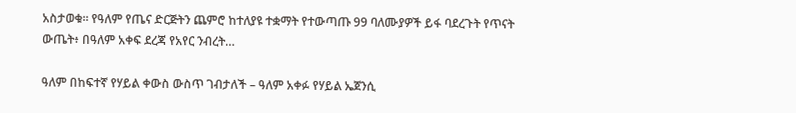አስታወቁ፡፡ የዓለም የጤና ድርጅትን ጨምሮ ከተለያዩ ተቋማት የተውጣጡ 99 ባለሙያዎች ይፋ ባደረጉት የጥናት ውጤት፥ በዓለም አቀፍ ደረጃ የአየር ንብረት…

ዓለም በከፍተኛ የሃይል ቀውስ ውስጥ ገብታለች – ዓለም አቀፉ የሃይል ኤጀንሲ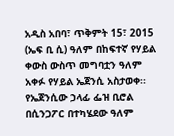አዲስ አበባ፣ ጥቅምት 15፣ 2015 (ኤፍ ቢ ሲ) ዓለም በከፍተኛ የሃይል ቀውስ ውስጥ መግባቷን ዓለም አቀፉ የሃይል ኤጀንሲ አስታወቀ፡፡ የኤጀንሲው ኃላፊ ፌዝ ቢሮል በሲንጋፖር በተካሄደው ዓለም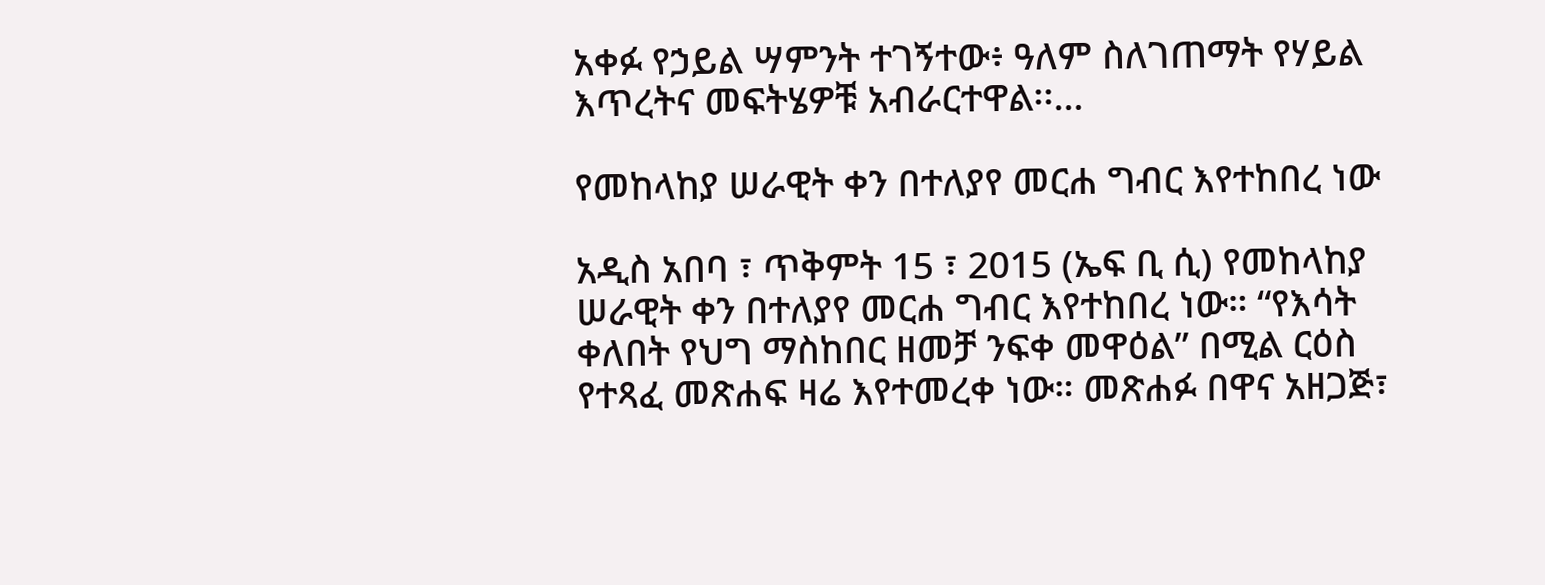አቀፉ የኃይል ሣምንት ተገኝተው፥ ዓለም ስለገጠማት የሃይል እጥረትና መፍትሄዎቹ አብራርተዋል፡፡…

የመከላከያ ሠራዊት ቀን በተለያየ መርሐ ግብር እየተከበረ ነው

አዲስ አበባ ፣ ጥቅምት 15 ፣ 2015 (ኤፍ ቢ ሲ) የመከላከያ ሠራዊት ቀን በተለያየ መርሐ ግብር እየተከበረ ነው። “የእሳት ቀለበት የህግ ማስከበር ዘመቻ ንፍቀ መዋዕል” በሚል ርዕስ የተጻፈ መጽሐፍ ዛሬ እየተመረቀ ነው። መጽሐፉ በዋና አዘጋጅ፣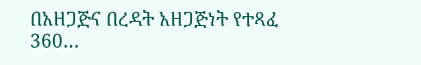በአዘጋጅና በረዳት አዘጋጅነት የተጻፈ 360…